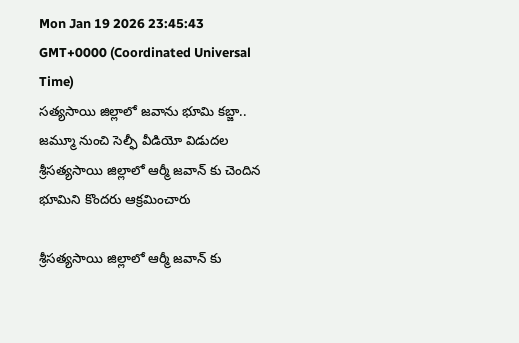Mon Jan 19 2026 23:45:43 GMT+0000 (Coordinated Universal Time)
సత్యసాయి జిల్లాలో జవాను భూమి కబ్జా.. జమ్మూ నుంచి సెల్ఫీ వీడియో విడుదల
శ్రీసత్యసాయి జిల్లాలో ఆర్మీ జవాన్ కు చెందిన భూమిని కొందరు ఆక్రమించారు

శ్రీసత్యసాయి జిల్లాలో ఆర్మీ జవాన్ కు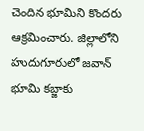చెందిన భూమిని కొందరు ఆక్రమించారు. జిల్లాలోని హుదుగూరులో జవాన్ భూమి కబ్జాకు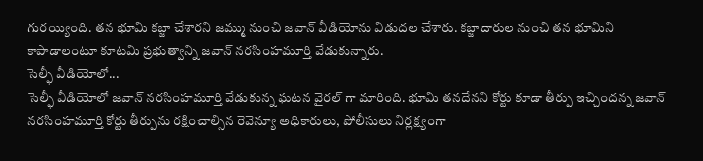గురయ్యింది. తన భూమి కబ్జా చేశారని జమ్ము నుంచి జవాన్ వీడియోను విడుదల చేశారు. కబ్జాదారుల నుంచి తన భూమిని కాపాడాలంటూ కూటమి ప్రభుత్వాన్ని జవాన్ నరసింహమూర్తి వేడుకున్నారు.
సెల్ఫీ వీడియోలో...
సెల్ఫీ వీడియోలో జవాన్ నరసింహమూర్తి వేడుకున్న ఘటన వైరల్ గా మారింది. భూమి తనదేనని కోర్టు కూడా తీర్పు ఇచ్చిందన్న జవాన్ నరసింహమూర్తి కోర్టు తీర్పును రక్షించాల్సిన రెవెన్యూ అధికారులు, పోలీసులు నిర్లక్ష్యంగా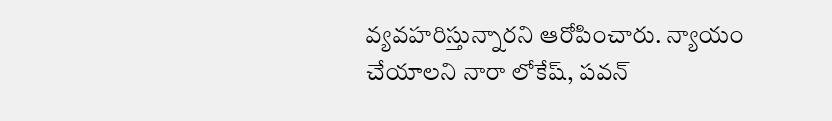వ్యవహరిస్తున్నారని ఆరోపించారు. న్యాయం చేయాలని నారా లోకేష్, పవన్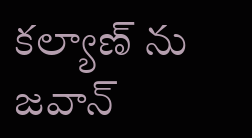కల్యాణ్ ను జవాన్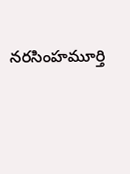నరసింహమూర్తి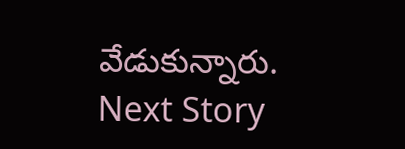వేడుకున్నారు.
Next Story